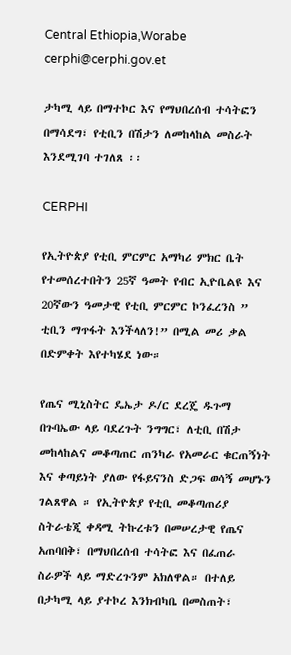Central Ethiopia,Worabe
cerphi@cerphi.gov.et

ታካሚ ላይ በማተኮር እና የማህበረሰብ ተሳትፎን በማሳደግ፣ የቲቢን በሽታን ለመከላከል መስራት እንደሚገባ ተገለጸ ፡፡

CERPHI

የኢትዮጵያ የቲቢ ምርምር አማካሪ ምክር ቤት የተመሰረተበትን 25ኛ ዓመት የብር ኢዮቤልዩ እና 20ኛውን ዓመታዊ የቲቢ ምርምር ኮንፈረንስ ” ቲቢን ማጥፋት እንችላለን!” በሚል መሪ ቃል በድምቀት እየተካሄደ ነው።

የጤና ሚኒስትር ዴኤታ ዶ/ር ደረጄ ዱጉማ በጉባኤው ላይ ባደረጉት ንግግር፣ ለቲቢ በሽታ መከላከልና መቆጣጠር ጠንካራ የአመራር ቁርጠኝነት እና ቀጣይነት ያለው የፋይናንስ ድጋፍ ወሳኝ መሆኑን ገልጸዋል ። የኢትዮጵያ የቲቢ መቆጣጠሪያ ስትራቴጂ ቀዳሚ ትኩረቱን በመሠረታዊ የጤና አጠባበቅ፣ በማህበረሰብ ተሳትፎ እና በፈጠራ ስራዎች ላይ ማድረጉንም አክለዋል። በተለይ በታካሚ ላይ ያተኮረ እንክብካቤ በመስጠት፣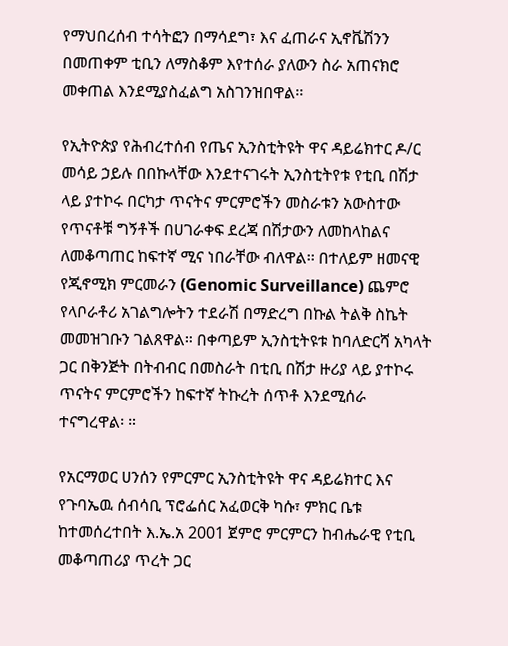የማህበረሰብ ተሳትፎን በማሳደግ፣ እና ፈጠራና ኢኖቬሽንን በመጠቀም ቲቢን ለማስቆም እየተሰራ ያለውን ስራ አጠናክሮ መቀጠል እንደሚያስፈልግ አስገንዝበዋል፡፡

የኢትዮጵያ የሕብረተሰብ የጤና ኢንስቲትዩት ዋና ዳይሬክተር ዶ/ር መሳይ ኃይሉ በበኩላቸው እንደተናገሩት ኢንስቲትየቱ የቲቢ በሽታ ላይ ያተኮሩ በርካታ ጥናትና ምርምሮችን መስራቱን አውስተው የጥናቶቹ ግኝቶች በሀገራቀፍ ደረጃ በሽታውን ለመከላከልና ለመቆጣጠር ከፍተኛ ሚና ነበራቸው ብለዋል፡፡ በተለይም ዘመናዊ የጂኖሚክ ምርመራን (Genomic Surveillance) ጨምሮ የላቦራቶሪ አገልግሎትን ተደራሽ በማድረግ በኩል ትልቅ ስኬት መመዝገቡን ገልጸዋል። በቀጣይም ኢንስቲትዩቱ ከባለድርሻ አካላት ጋር በቅንጅት በትብብር በመስራት በቲቢ በሽታ ዙሪያ ላይ ያተኮሩ ጥናትና ምርምሮችን ከፍተኛ ትኩረት ሰጥቶ እንደሚሰራ ተናግረዋል፡ ።

የአርማወር ሀንሰን የምርምር ኢንስቲትዩት ዋና ዳይሬክተር እና የጉባኤዉ ሰብሳቢ ፕሮፌሰር አፈወርቅ ካሱ፣ ምክር ቤቱ ከተመሰረተበት እ.ኤ.አ 2001 ጀምሮ ምርምርን ከብሔራዊ የቲቢ መቆጣጠሪያ ጥረት ጋር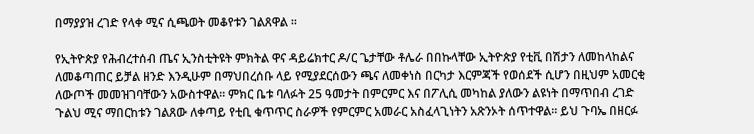በማያያዝ ረገድ የላቀ ሚና ሲጫወት መቆየቱን ገልጸዋል ።

የኢትዮጵያ የሕብረተሰብ ጤና ኢንስቲትዩት ምክትል ዋና ዳይሬክተር ዶ/ር ጌታቸው ቶሌራ በበኩላቸው ኢትዮጵያ የቲቪ በሽታን ለመከላከልና ለመቆጣጠር ይቻል ዘንድ እንዲሁም በማህበረሰቡ ላይ የሚያደርሰውን ጫና ለመቀነስ በርካታ እርምጃች የወሰደች ሲሆን በዚህም አመርቂ ለውጦች መመዝገባቸውን አውስተዋል፡፡ ምክር ቤቱ ባለፉት 25 ዓመታት በምርምር እና በፖሊሲ መካከል ያለውን ልዩነት በማጥበብ ረገድ ጉልህ ሚና ማበርከቱን ገልጸው ለቀጣይ የቲቢ ቁጥጥር ስራዎች የምርምር አመራር አስፈላጊነትን አጽንኦት ሰጥተዋል። ይህ ጉባኤ በዘርፉ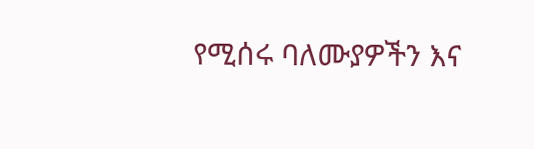የሚሰሩ ባለሙያዎችን እና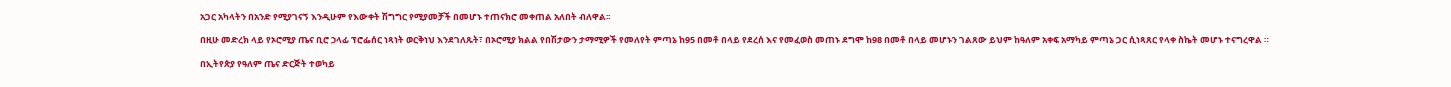አጋር አካላትን በአንድ የሚያገናኝ እንዲሁም የእውቀት ሽግግር የሚያመቻች በመሆኑ ተጠናክሮ መቀጠል አለበት ብለዋል፡፡

በዚሁ መድረክ ላይ የኦሮሚያ ጤና ቢሮ ኃላፊ ፕሮፌሰር ነጻነት ወርቅነህ እንደገለጹት፣ በኦሮሚያ ክልል የበሽታውን ታማሚዎች የመለየት ምጣኔ ከ95 በመቶ በላይ የደረሰ እና የመፈወስ መጠኑ ደግሞ ከ98 በመቶ በላይ መሆኑን ገልጸው ይህም ከዓለም አቀፍ አማካይ ምጣኔ ጋር ሲነጻጸር የላቀ ስኬት መሆኑ ተናግረዋል ።

በኢትየጵያ የዓለም ጤና ድርጅት ተወካይ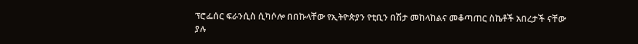ፕሮፌሰር ፍራንሲስ ሲካሶሎ በበኩላቸው የኢትዮጵያን የቲቢን በሽታ መከላከልና መቆጣጠር ስኬቶች አበረታች ናቸው ያሉ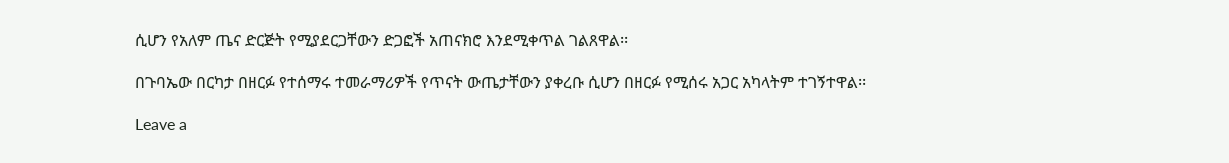ሲሆን የአለም ጤና ድርጅት የሚያደርጋቸውን ድጋፎች አጠናክሮ እንደሚቀጥል ገልጸዋል፡፡

በጉባኤው በርካታ በዘርፉ የተሰማሩ ተመራማሪዎች የጥናት ውጤታቸውን ያቀረቡ ሲሆን በዘርፉ የሚሰሩ አጋር አካላትም ተገኝተዋል፡፡

Leave a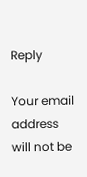Reply

Your email address will not be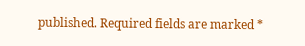published. Required fields are marked *